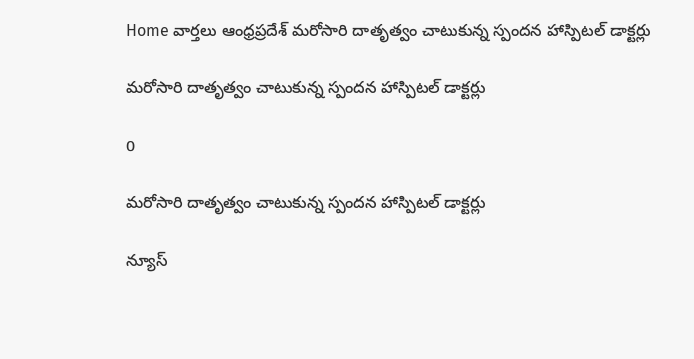Home వార్తలు ఆంధ్రప్రదేశ్‌ మరోసారి దాతృత్వం చాటుకున్న స్పందన హాస్పిటల్ డాక్టర్లు

మరోసారి దాతృత్వం చాటుకున్న స్పందన హాస్పిటల్ డాక్టర్లు

0

మరోసారి దాతృత్వం చాటుకున్న స్పందన హాస్పిటల్ డాక్టర్లు

న్యూస్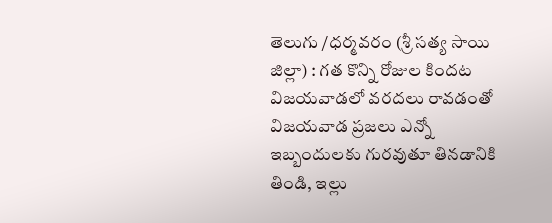తెలుగు /ధర్మవరం (శ్రీ సత్య సాయి జిల్లా) : గత కొన్ని రోజుల కిందట విజయవాడలో వరదలు రావడంతో విజయవాడ ప్రజలు ఎన్నో ఇబ్బందులకు గురవుతూ తినడానికి తిండి, ఇల్లు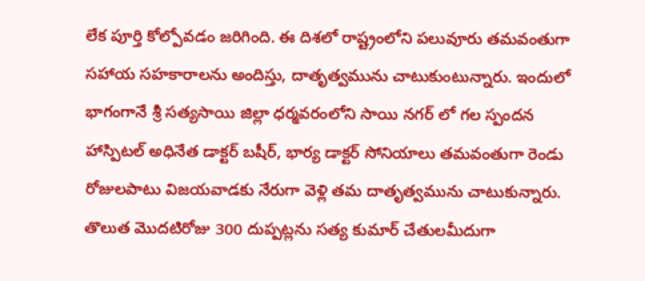లేక పూర్తి కోల్పోవడం జరిగింది. ఈ దిశలో రాష్ట్రంలోని పలువూరు తమవంతుగా సహాయ సహకారాలను అందిస్తు, దాతృత్వమును చాటుకుంటున్నారు. ఇందులో భాగంగానే శ్రీ సత్యసాయి జిల్లా ధర్మవరంలోని సాయి నగర్ లో గల స్పందన హాస్పిటల్ అధినేత డాక్టర్ బషీర్, భార్య డాక్టర్ సోనియాలు తమవంతుగా రెండు రోజులపాటు విజయవాడకు నేరుగా వెళ్లి తమ దాతృత్వమును చాటుకున్నారు. తొలుత మొదటిరోజు 300 దుప్పట్లను సత్య కుమార్ చేతులమీదుగా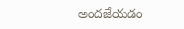అందజేయడం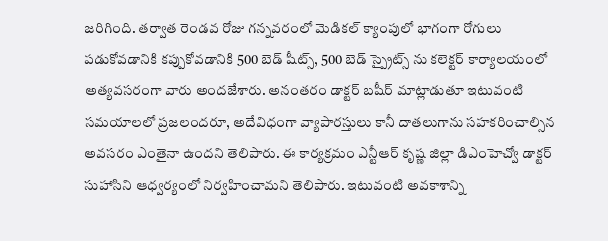జరిగింది. తర్వాత రెండవ రోజు గన్నవరంలో మెడికల్ క్యాంపులో భాగంగా రోగులు పడుకోవడానికి కప్పుకోవడానికి 500 బెడ్ షీట్స్, 500 బెడ్ స్ప్రైట్స్ ను కలెక్టర్ కార్యాలయంలో అత్యవసరంగా వారు అందజేశారు. అనంతరం డాక్టర్ బషీర్ మాట్లాడుతూ ఇటువంటి సమయాలలో ప్రజలందరూ, అదేవిధంగా వ్యాపారస్తులు కానీ దాతలుగాను సహకరించాల్సిన అవసరం ఎంతైనా ఉందని తెలిపారు. ఈ కార్యక్రమం ఎన్టీఆర్ కృష్ణ జిల్లా డిఎంహెచ్వో డాక్టర్ సుహాసిని ఆధ్వర్యంలో నిర్వహించామని తెలిపారు. ఇటువంటి అవకాశాన్ని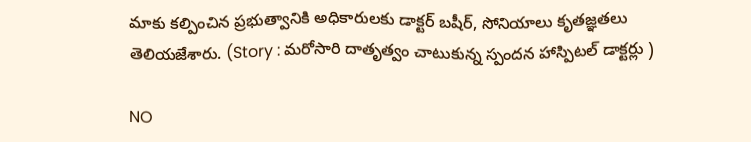మాకు కల్పించిన ప్రభుత్వానికి అధికారులకు డాక్టర్ బషీర్, సోనియాలు కృతజ్ఞతలు తెలియజేశారు. (Story : మరోసారి దాతృత్వం చాటుకున్న స్పందన హాస్పిటల్ డాక్టర్లు )

NO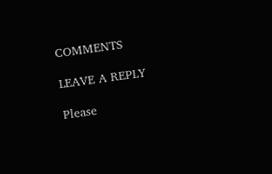COMMENTS

LEAVE A REPLY

Please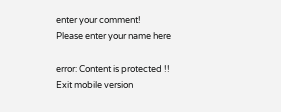enter your comment!
Please enter your name here

error: Content is protected !!
Exit mobile version